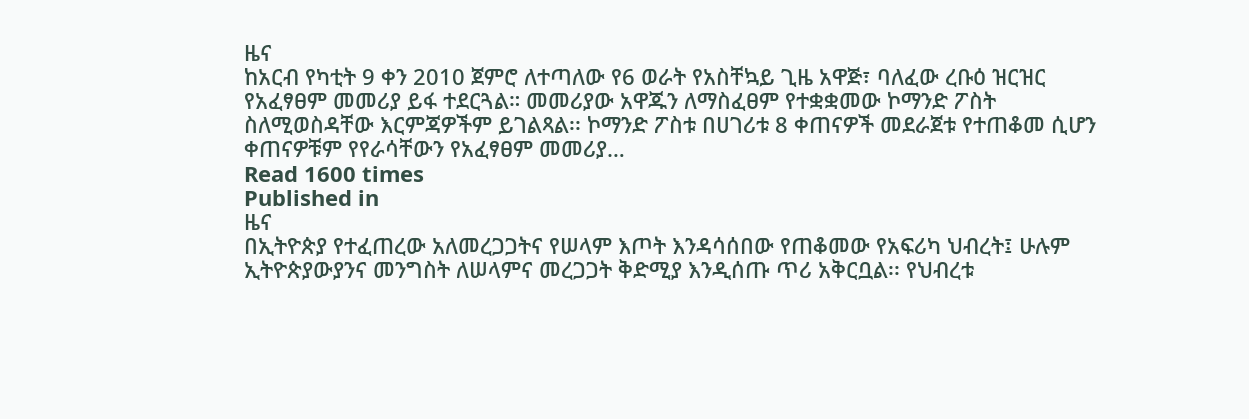ዜና
ከአርብ የካቲት 9 ቀን 2010 ጀምሮ ለተጣለው የ6 ወራት የአስቸኳይ ጊዜ አዋጅ፣ ባለፈው ረቡዕ ዝርዝር የአፈፃፀም መመሪያ ይፋ ተደርጓል። መመሪያው አዋጁን ለማስፈፀም የተቋቋመው ኮማንድ ፖስት ስለሚወስዳቸው እርምጃዎችም ይገልጻል፡፡ ኮማንድ ፖስቱ በሀገሪቱ 8 ቀጠናዎች መደራጀቱ የተጠቆመ ሲሆን ቀጠናዎቹም የየራሳቸውን የአፈፃፀም መመሪያ…
Read 1600 times
Published in
ዜና
በኢትዮጵያ የተፈጠረው አለመረጋጋትና የሠላም እጦት እንዳሳሰበው የጠቆመው የአፍሪካ ህብረት፤ ሁሉም ኢትዮጵያውያንና መንግስት ለሠላምና መረጋጋት ቅድሚያ እንዲሰጡ ጥሪ አቅርቧል፡፡ የህብረቱ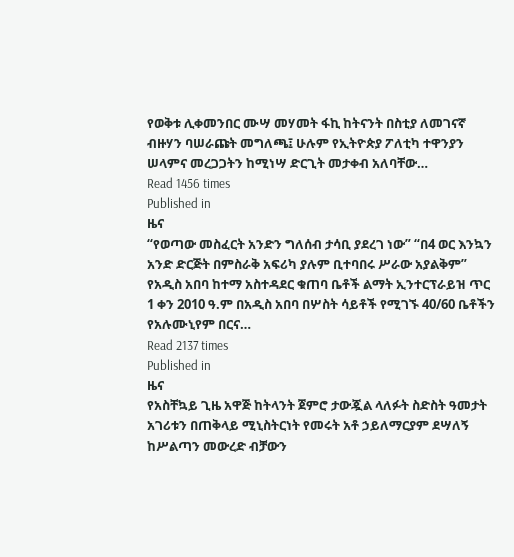የወቅቱ ሊቀመንበር ሙሣ መሃመት ፋኪ ከትናንት በስቲያ ለመገናኛ ብዙሃን ባሠራጩት መግለጫ፤ ሁሉም የኢትዮጵያ ፖለቲካ ተዋንያን ሠላምና መረጋጋትን ከሚነሣ ድርጊት መታቀብ አለባቸው…
Read 1456 times
Published in
ዜና
“የወጣው መስፈርት አንድን ግለሰብ ታሳቢ ያደረገ ነው” “በ4 ወር እንኳን አንድ ድርጅት በምስራቅ አፍሪካ ያሉም ቢተባበሩ ሥራው አያልቅም” የአዲስ አበባ ከተማ አስተዳደር ቁጠባ ቤቶች ልማት ኢንተርፕራይዝ ጥር 1 ቀን 2010 ዓ.ም በአዲስ አበባ በሦስት ሳይቶች የሚገኙ 40/60 ቤቶችን የአሉሙኒየም በርና…
Read 2137 times
Published in
ዜና
የአስቸኳይ ጊዜ አዋጅ ከትላንት ጀምሮ ታውጇል ላለፉት ስድስት ዓመታት አገሪቱን በጠቅላይ ሚኒስትርነት የመሩት አቶ ኃይለማርያም ደሣለኝ ከሥልጣን መውረድ ብቻውን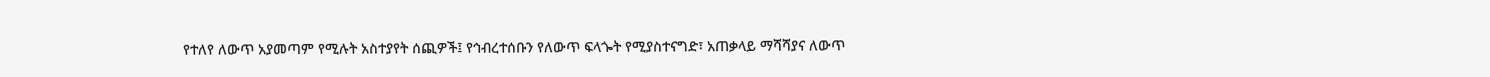የተለየ ለውጥ አያመጣም የሚሉት አስተያየት ሰጪዎች፤ የኅብረተሰቡን የለውጥ ፍላጐት የሚያስተናግድ፣ አጠቃላይ ማሻሻያና ለውጥ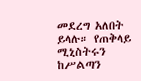መደረግ አለበት ይላሉ። የጠቅላይ ሚኒስትሩን ከሥልጣን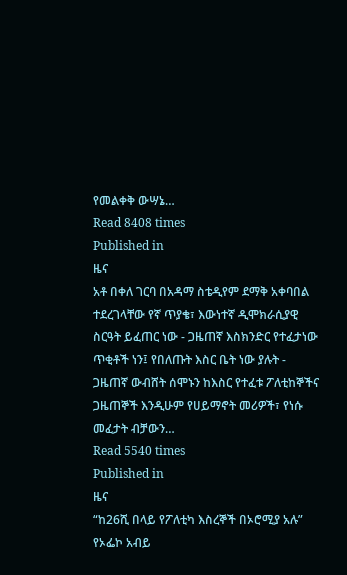የመልቀቅ ውሣኔ…
Read 8408 times
Published in
ዜና
አቶ በቀለ ገርባ በአዳማ ስቴዲየም ደማቅ አቀባበል ተደረገላቸው የኛ ጥያቄ፣ እውነተኛ ዲሞክራሲያዊ ስርዓት ይፈጠር ነው - ጋዜጠኛ እስክንድር የተፈታነው ጥቂቶች ነን፤ የበለጡት እስር ቤት ነው ያሉት - ጋዜጠኛ ውብሸት ሰሞኑን ከእስር የተፈቱ ፖለቲከኞችና ጋዜጠኞች እንዲሁም የሀይማኖት መሪዎች፣ የነሱ መፈታት ብቻውን…
Read 5540 times
Published in
ዜና
“ከ26ሺ በላይ የፖለቲካ እስረኞች በኦሮሚያ አሉ” የኦፌኮ አብይ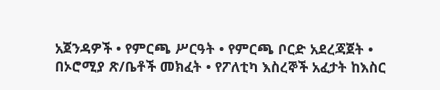አጀንዳዎች • የምርጫ ሥርዓት • የምርጫ ቦርድ አደረጃጀት • በኦሮሚያ ጽ/ቤቶች መክፈት • የፖለቲካ እስረኞች አፈታት ከእስር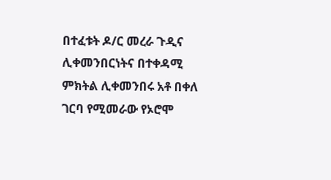በተፈቱት ዶ/ር መረራ ጉዲና ሊቀመንበርነትና በተቀዳሚ ምክትል ሊቀመንበሩ አቶ በቀለ ገርባ የሚመራው የኦሮሞ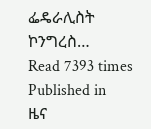ፌዴራሊስት ኮንግረስ…
Read 7393 times
Published in
ዜና